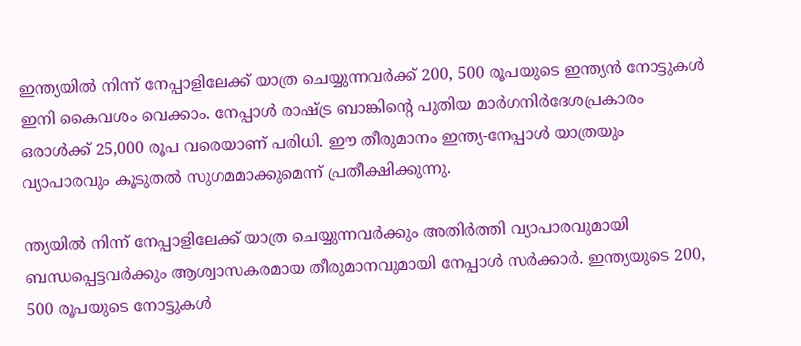ഇന്ത്യയിൽ നിന്ന് നേപ്പാളിലേക്ക് യാത്ര ചെയ്യുന്നവർക്ക് 200, 500 രൂപയുടെ ഇന്ത്യൻ നോട്ടുകൾ ഇനി കൈവശം വെക്കാം. നേപ്പാൾ രാഷ്ട്ര ബാങ്കിന്റെ പുതിയ മാർഗനിർദേശപ്രകാരം ഒരാൾക്ക് 25,000 രൂപ വരെയാണ് പരിധി. ഈ തീരുമാനം ഇന്ത്യ-നേപ്പാൾ യാത്രയും വ്യാപാരവും കൂടുതൽ സുഗമമാക്കുമെന്ന് പ്രതീക്ഷിക്കുന്നു.

ന്ത്യയിൽ നിന്ന് നേപ്പാളിലേക്ക് യാത്ര ചെയ്യുന്നവർക്കും അതിർത്തി വ്യാപാരവുമായി ബന്ധപ്പെട്ടവർക്കും ആശ്വാസകരമായ തീരുമാനവുമായി നേപ്പാൾ സർക്കാർ. ഇന്ത്യയുടെ 200, 500 രൂപയുടെ നോട്ടുകൾ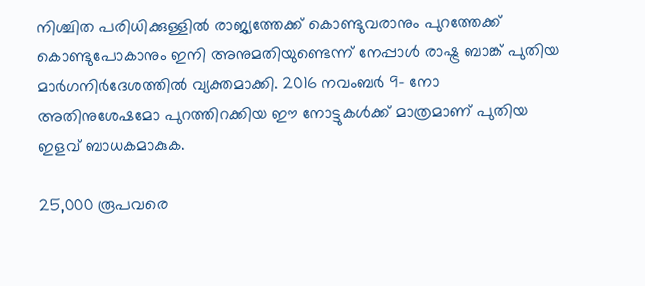നിശ്ചിത പരിധിക്കുള്ളിൽ രാജ്യത്തേക്ക് കൊണ്ടുവരാനും പുറത്തേക്ക് കൊണ്ടുപോകാനും ഇനി അനുമതിയുണ്ടെന്ന് നേപ്പാൾ രാഷ്ട്ര ബാങ്ക് പുതിയ മാർഗനിർദേശത്തിൽ വ്യക്തമാക്കി. 2016 നവംബർ 9- നോ അതിനുശേഷമോ പുറത്തിറക്കിയ ഈ നോട്ടുകൾക്ക് മാത്രമാണ് പുതിയ ഇളവ് ബാധകമാകുക.

25,000 രൂപവരെ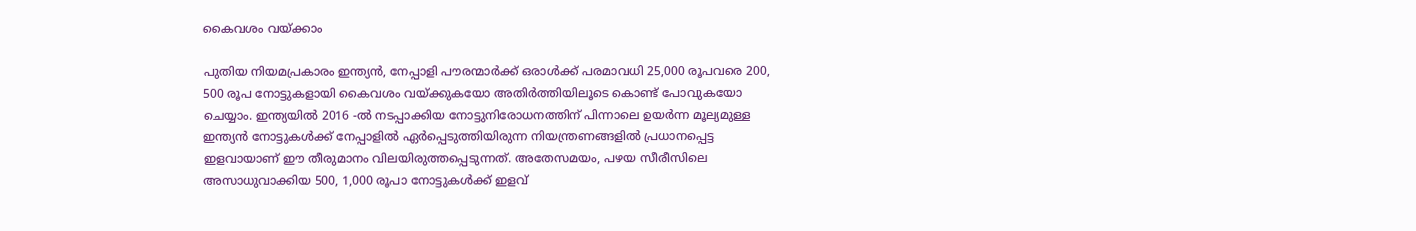കൈവശം വയ്ക്കാം

പുതിയ നിയമപ്രകാരം ഇന്ത്യൻ, നേപ്പാളി പൗരന്മാർക്ക് ഒരാൾക്ക് പരമാവധി 25,000 രൂപവരെ 200, 500 രൂപ നോട്ടുകളായി കൈവശം വയ്ക്കുകയോ അതിർത്തിയിലൂടെ കൊണ്ട് പോവുകയോ ചെയ്യാം. ഇന്ത്യയിൽ 2016 -ൽ നടപ്പാക്കിയ നോട്ടുനിരോധനത്തിന് പിന്നാലെ ഉയർന്ന മൂല്യമുള്ള ഇന്ത്യൻ നോട്ടുകൾക്ക് നേപ്പാളിൽ ഏർപ്പെടുത്തിയിരുന്ന നിയന്ത്രണങ്ങളിൽ പ്രധാനപ്പെട്ട ഇളവായാണ് ഈ തീരുമാനം വിലയിരുത്തപ്പെടുന്നത്. അതേസമയം, പഴയ സീരീസിലെ അസാധുവാക്കിയ 500, 1,000 രൂപാ നോട്ടുകൾക്ക് ഇളവ്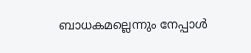ബാധകമല്ലെന്നും നേപ്പാൾ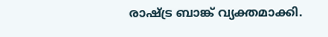രാഷ്ട്ര ബാങ്ക് വ്യക്തമാക്കി.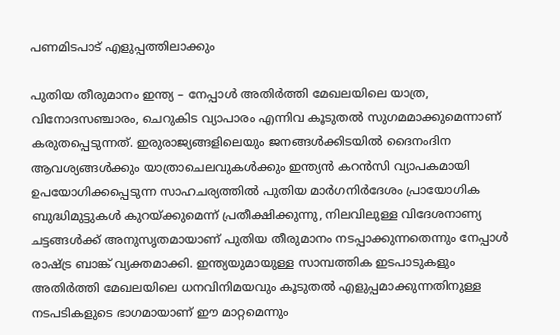പണമിടപാട് എളുപ്പത്തിലാക്കും

പുതിയ തീരുമാനം ഇന്ത്യ – നേപ്പാൾ അതിർത്തി മേഖലയിലെ യാത്ര, വിനോദസഞ്ചാരം, ചെറുകിട വ്യാപാരം എന്നിവ കൂടുതൽ സുഗമമാക്കുമെന്നാണ് കരുതപ്പെടുന്നത്. ഇരുരാജ്യങ്ങളിലെയും ജനങ്ങൾക്കിടയിൽ ദൈനംദിന ആവശ്യങ്ങൾക്കും യാത്രാചെലവുകൾക്കും ഇന്ത്യൻ കറൻസി വ്യാപകമായി ഉപയോഗിക്കപ്പെടുന്ന സാഹചര്യത്തിൽ പുതിയ മാർഗനിർദേശം പ്രായോഗിക ബുദ്ധിമുട്ടുകൾ കുറയ്ക്കുമെന്ന് പ്രതീക്ഷിക്കുന്നു, നിലവിലുള്ള വിദേശനാണ്യ ചട്ടങ്ങൾക്ക് അനുസൃതമായാണ് പുതിയ തീരുമാനം നടപ്പാക്കുന്നതെന്നും നേപ്പാൾ രാഷ്ട്ര ബാങ്ക് വ്യക്തമാക്കി. ഇന്ത്യയുമായുള്ള സാമ്പത്തിക ഇടപാടുകളും അതിർത്തി മേഖലയിലെ ധനവിനിമയവും കൂടുതൽ എളുപ്പമാക്കുന്നതിനുള്ള നടപടികളുടെ ഭാഗമായാണ് ഈ മാറ്റമെന്നും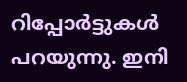റിപ്പോർട്ടുകൾ പറയുന്നു. ഇനി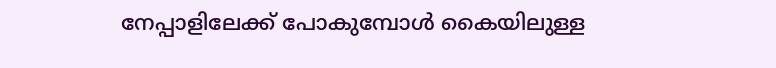നേപ്പാളിലേക്ക് പോകുമ്പോൾ കൈയിലുള്ള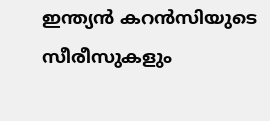ഇന്ത്യൻ കറന്‍സിയുടെ സീരീസുകളും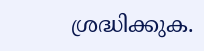ശ്രദ്ധിക്കുക.